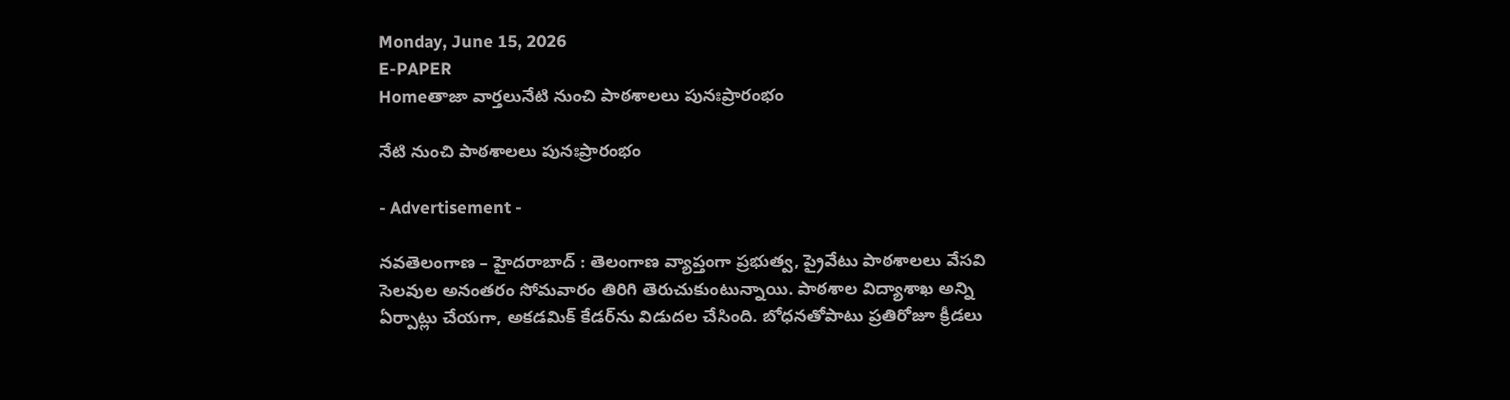Monday, June 15, 2026
E-PAPER
Homeతాజా వార్తలునేటి నుంచి పాఠశాలలు పునఃప్రారంభం

నేటి నుంచి పాఠశాలలు పునఃప్రారంభం

- Advertisement -

నవతెలంగాణ – హైదరాబాద్ : తెలంగాణ వ్యాప్తంగా ప్రభుత్వ, ప్రైవేటు పాఠశాలలు వేసవి సెలవుల అనంతరం సోమవారం తిరిగి తెరుచుకుంటున్నాయి. పాఠశాల విద్యాశాఖ అన్ని ఏర్పాట్లు చేయగా, అకడమిక్‌ కేడర్‌ను విడుదల చేసింది. బోధనతోపాటు ప్రతిరోజూ క్రీడలు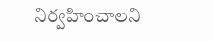నిర్వహించాలని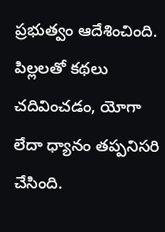ప్రభుత్వం ఆదేశించింది. పిల్లలతో కథలు చదివించడం, యోగా లేదా ధ్యానం తప్పనిసరి చేసింది.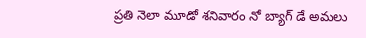ప్రతి నెలా మూడో శనివారం నో బ్యాగ్‌ డే అమలు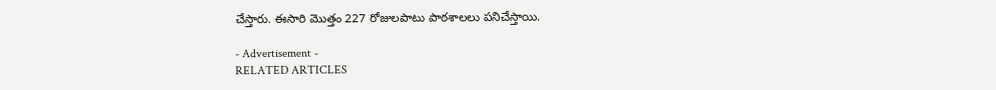చేస్తారు. ఈసారి మొత్తం 227 రోజులపాటు పాఠశాలలు పనిచేస్తాయి.

- Advertisement -
RELATED ARTICLES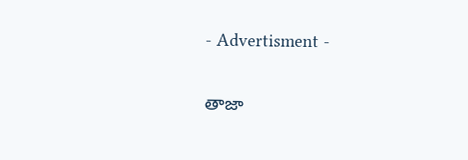- Advertisment -

తాజా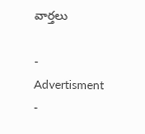వార్తలు

- Advertisment -